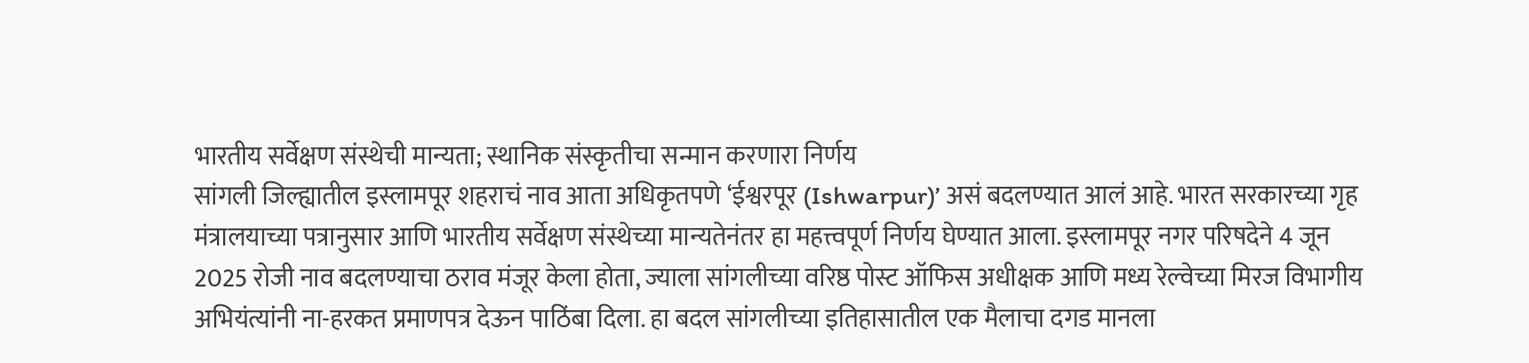भारतीय सर्वेक्षण संस्थेची मान्यता; स्थानिक संस्कृतीचा सन्मान करणारा निर्णय
सांगली जिल्ह्यातील इस्लामपूर शहराचं नाव आता अधिकृतपणे ‘ईश्वरपूर (Ishwarpur)’ असं बदलण्यात आलं आहे. भारत सरकारच्या गृह मंत्रालयाच्या पत्रानुसार आणि भारतीय सर्वेक्षण संस्थेच्या मान्यतेनंतर हा महत्त्वपूर्ण निर्णय घेण्यात आला. इस्लामपूर नगर परिषदेने 4 जून 2025 रोजी नाव बदलण्याचा ठराव मंजूर केला होता, ज्याला सांगलीच्या वरिष्ठ पोस्ट ऑफिस अधीक्षक आणि मध्य रेल्वेच्या मिरज विभागीय अभियंत्यांनी ना-हरकत प्रमाणपत्र देऊन पाठिंबा दिला. हा बदल सांगलीच्या इतिहासातील एक मैलाचा दगड मानला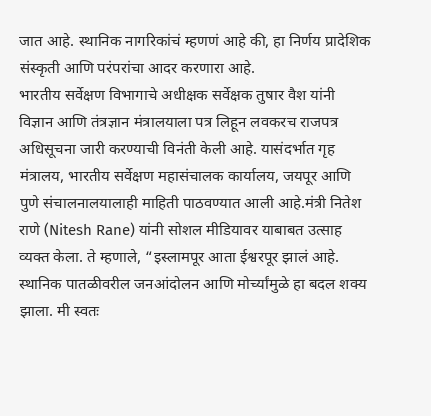जात आहे. स्थानिक नागरिकांचं म्हणणं आहे की, हा निर्णय प्रादेशिक संस्कृती आणि परंपरांचा आदर करणारा आहे.
भारतीय सर्वेक्षण विभागाचे अधीक्षक सर्वेक्षक तुषार वैश यांनी विज्ञान आणि तंत्रज्ञान मंत्रालयाला पत्र लिहून लवकरच राजपत्र अधिसूचना जारी करण्याची विनंती केली आहे. यासंदर्भात गृह मंत्रालय, भारतीय सर्वेक्षण महासंचालक कार्यालय, जयपूर आणि पुणे संचालनालयालाही माहिती पाठवण्यात आली आहे.मंत्री नितेश राणे (Nitesh Rane) यांनी सोशल मीडियावर याबाबत उत्साह व्यक्त केला. ते म्हणाले, “इस्लामपूर आता ईश्वरपूर झालं आहे. स्थानिक पातळीवरील जनआंदोलन आणि मोर्च्यांमुळे हा बदल शक्य झाला. मी स्वतः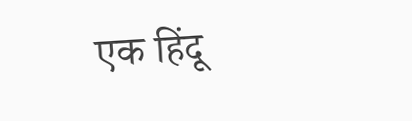एक हिंदू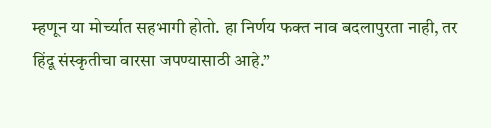म्हणून या मोर्च्यात सहभागी होतो. हा निर्णय फक्त नाव बदलापुरता नाही, तर हिंदू संस्कृतीचा वारसा जपण्यासाठी आहे.”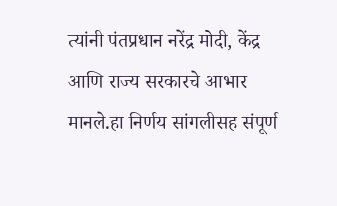त्यांनी पंतप्रधान नरेंद्र मोदी, केंद्र आणि राज्य सरकारचे आभार मानले.हा निर्णय सांगलीसह संपूर्ण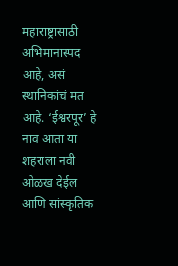महाराष्ट्रासाठी अभिमानास्पद आहे, असं स्थानिकांचं मत आहे. ‘ईश्वरपूर’ हे नाव आता या शहराला नवी ओळख देईल आणि सांस्कृतिक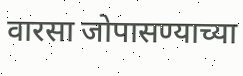वारसा जोपासण्याच्या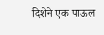दिशेने एक पाऊल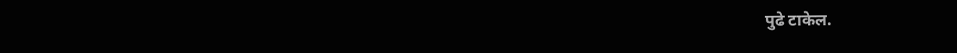पुढे टाकेल.